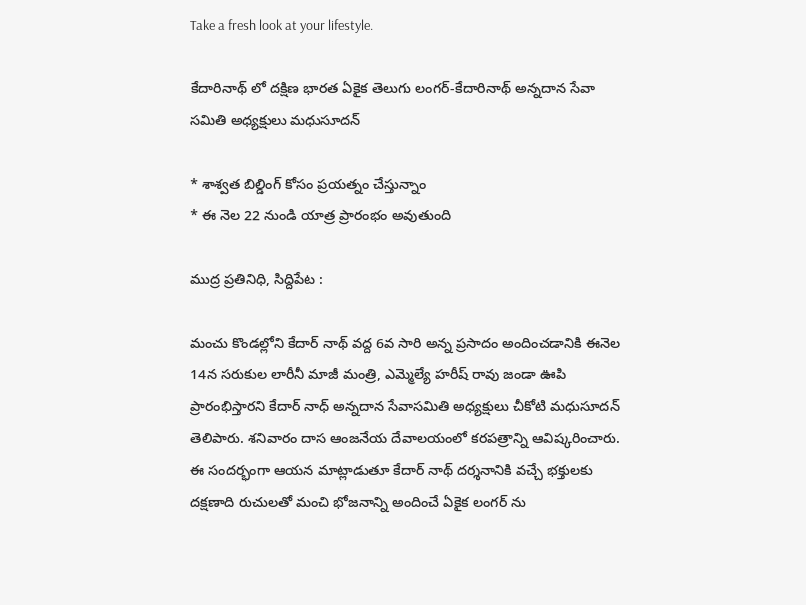Take a fresh look at your lifestyle.

కేదారినాథ్ లో దక్షిణ భారత ఏకైక తెలుగు లంగర్-కేదారినాథ్ అన్నదాన సేవా సమితి అధ్యక్షులు మధుసూదన్

* శాశ్వత బిల్డింగ్ కోసం ప్రయత్నం చేస్తున్నాం
* ఈ నెల 22 నుండి యాత్ర ప్రారంభం అవుతుంది

ముద్ర ప్రతినిధి, సిద్దిపేట :

మంచు కొండల్లోని కేదార్ నాథ్ వద్ద 6వ సారి అన్న ప్రసాదం అందించడానికి ఈనెల 14న సరుకుల లారీనీ మాజీ మంత్రి, ఎమ్మెల్యే హరీష్ రావు జండా ఊపి ప్రారంభిస్తారని కేదార్ నాధ్ అన్నదాన సేవాసమితి అధ్యక్షులు చీకోటి మధుసూదన్ తెలిపారు. శనివారం దాస ఆంజనేయ దేవాలయంలో కరపత్రాన్ని ఆవిష్కరించారు. ఈ సందర్భంగా ఆయన మాట్లాడుతూ కేదార్ నాథ్ దర్శనానికి వచ్చే భక్తులకు దక్షణాది రుచులతో మంచి భోజనాన్ని అందించే ఏకైక లంగర్ ను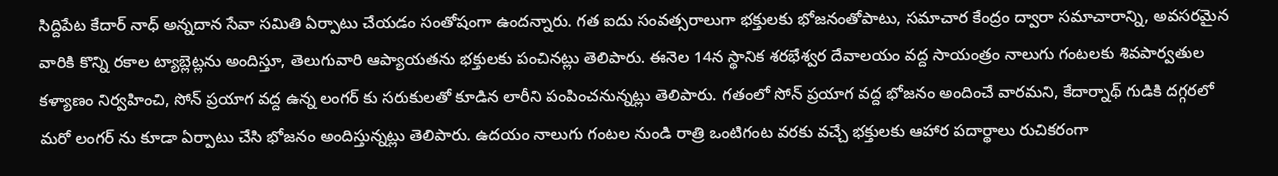సిద్దిపేట కేదార్ నాధ్ అన్నదాన సేవా సమితి ఏర్పాటు చేయడం సంతోషంగా ఉందన్నారు. గత ఐదు సంవత్సరాలుగా భక్తులకు భోజనంతోపాటు, సమాచార కేంద్రం ద్వారా సమాచారాన్ని, అవసరమైన వారికి కొన్ని రకాల ట్యాబ్లెట్లను అందిస్తూ, తెలుగువారి ఆప్యాయతను భక్తులకు పంచినట్లు తెలిపారు. ఈనెల 14న స్థానిక శరభేశ్వర దేవాలయం వద్ద సాయంత్రం నాలుగు గంటలకు శివపార్వతుల కళ్యాణం నిర్వహించి, సోన్ ప్రయాగ వద్ద ఉన్న లంగర్ కు సరుకులతో కూడిన లారీని పంపించనున్నట్లు తెలిపారు. గతంలో సోన్ ప్రయాగ వద్ద భోజనం అందించే వారమని, కేదార్నాథ్ గుడికి దగ్గరలో మరో లంగర్ ను కూడా ఏర్పాటు చేసి భోజనం అందిస్తున్నట్లు తెలిపారు. ఉదయం నాలుగు గంటల నుండి రాత్రి ఒంటిగంట వరకు వచ్చే భక్తులకు ఆహార పదార్థాలు రుచికరంగా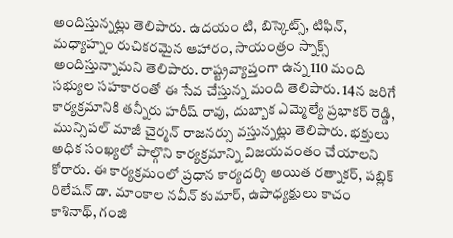అందిస్తున్నట్లు తెలిపారు. ఉదయం టి, బిస్కెట్స్, టిఫిన్, మధ్యాహ్నం రుచికరమైన ఆహారం, సాయంత్రం స్నాక్స్ అందిస్తున్నామని తెలిపారు. రాష్ట్రవ్యాప్తంగా ఉన్న 110 మంది సభ్యుల సహకారంతో ఈ సేవ చేస్తున్న మంది తెలిపారు. 14న జరిగే కార్యక్రమానికి తన్నీరు హరీష్ రావు, దుబ్బాక ఎమ్మెల్యే ప్రభాకర్ రెడ్డి, మున్సిపల్ మాజీ చైర్మన్ రాజనర్సు వస్తున్నట్లు తెలిపారు. భక్తులు అధిక సంఖ్యలో పాల్గొని కార్యక్రమాన్ని విజయవంతం చేయాలని కోరారు. ఈ కార్యక్రమంలో ప్రధాన కార్యదర్శి అయిత రత్నాకర్, పబ్లిక్ రిలేషన్ డా. మాంకాల నవీన్ కుమార్, ఉపాధ్యక్షులు కాచం కాశినాథ్, గంజి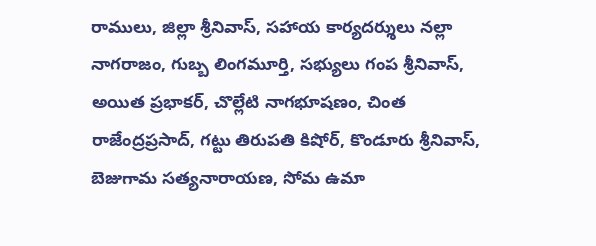రాములు, జిల్లా శ్రీనివాస్, సహాయ కార్యదర్శులు నల్లా నాగరాజం, గుబ్బ లింగమూర్తి, సభ్యులు గంప శ్రీనివాస్, అయిత ప్రభాకర్, చొల్లేటి నాగభూషణం, చింత రాజేంద్రప్రసాద్, గట్టు తిరుపతి కిషోర్, కొండూరు శ్రీనివాస్, బెజుగామ సత్యనారాయణ, సోమ ఉమా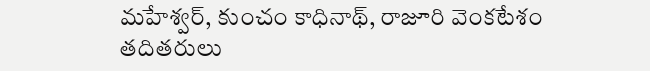మహేశ్వర్, కుంచం కాధినాథ్, రాజూరి వెంకటేశం తదితరులు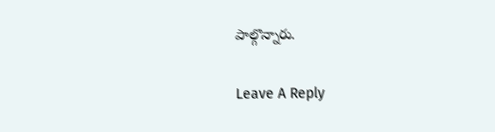పాల్గొన్నారు.

Leave A Reply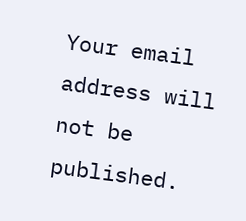Your email address will not be published.